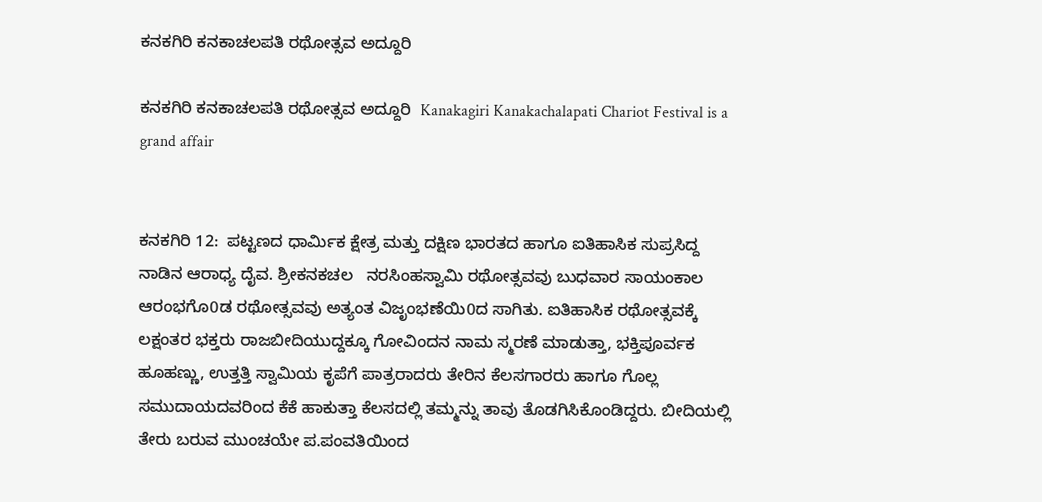ಕನಕಗಿರಿ ಕನಕಾಚಲಪತಿ ರಥೋತ್ಸವ ಅದ್ದೂರಿ

ಕನಕಗಿರಿ ಕನಕಾಚಲಪತಿ ರಥೋತ್ಸವ ಅದ್ದೂರಿ  Kanakagiri Kanakachalapati Chariot Festival is a grand affair


ಕನಕಗಿರಿ 12:  ಪಟ್ಟಣದ ಧಾರ್ಮಿಕ ಕ್ಷೇತ್ರ ಮತ್ತು ದಕ್ಷಿಣ ಭಾರತದ ಹಾಗೂ ಐತಿಹಾಸಿಕ ಸುಪ್ರಸಿದ್ದ ನಾಡಿನ ಆರಾಧ್ಯ ದೈವ. ಶ್ರೀಕನಕಚಲ   ನರಸಿಂಹಸ್ವಾಮಿ ರಥೋತ್ಸವವು ಬುಧವಾರ ಸಾಯಂಕಾಲ ಆರಂಭಗೊ0ಡ ರಥೋತ್ಸವವು ಅತ್ಯಂತ ವಿಜೃಂಭಣೆಯಿ0ದ ಸಾಗಿತು. ಐತಿಹಾಸಿಕ ರಥೋತ್ಸವಕ್ಕೆ ಲಕ್ಷಂತರ ಭಕ್ತರು ರಾಜಬೀದಿಯುದ್ದಕ್ಕೂ ಗೋವಿಂದನ ನಾಮ ಸ್ಮರಣೆ ಮಾಡುತ್ತಾ, ಭಕ್ತಿಪೂರ್ವಕ ಹೂಹಣ್ಣು, ಉತ್ತತ್ತಿ ಸ್ವಾಮಿಯ ಕೃಪೆಗೆ ಪಾತ್ರರಾದರು ತೇರಿನ ಕೆಲಸಗಾರರು ಹಾಗೂ ಗೊಲ್ಲ ಸಮುದಾಯದವರಿಂದ ಕೆಕೆ ಹಾಕುತ್ತಾ ಕೆಲಸದಲ್ಲಿ ತಮ್ಮನ್ನು ತಾವು ತೊಡಗಿಸಿಕೊಂಡಿದ್ದರು. ಬೀದಿಯಲ್ಲಿ ತೇರು ಬರುವ ಮುಂಚಯೇ ಪ.ಪಂವತಿಯಿಂದ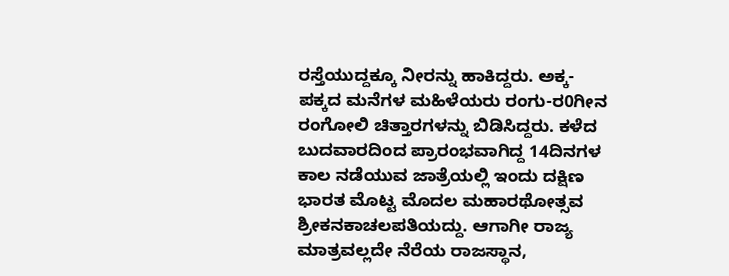ರಸ್ತೆಯುದ್ದಕ್ಕೂ ನೀರನ್ನು ಹಾಕಿದ್ದರು. ಅಕ್ಕ-ಪಕ್ಕದ ಮನೆಗಳ ಮಹಿಳೆಯರು ರಂಗು-ರ0ಗೀನ ರಂಗೋಲಿ ಚಿತ್ತಾರಗಳನ್ನು ಬಿಡಿಸಿದ್ದರು. ಕಳೆದ ಬುದವಾರದಿಂದ ಪ್ರಾರಂಭವಾಗಿದ್ದ 14ದಿನಗಳ ಕಾಲ ನಡೆಯುವ ಜಾತ್ರೆಯಲ್ಲಿ ಇಂದು ದಕ್ಷಿಣ ಭಾರತ ಮೊಟ್ಟ ಮೊದಲ ಮಹಾರಥೋತ್ಸವ ಶ್ರೀಕನಕಾಚಲಪತಿಯದ್ದು. ಆಗಾಗೀ ರಾಜ್ಯ ಮಾತ್ರವಲ್ಲದೇ ನೆರೆಯ ರಾಜಸ್ಥಾನ,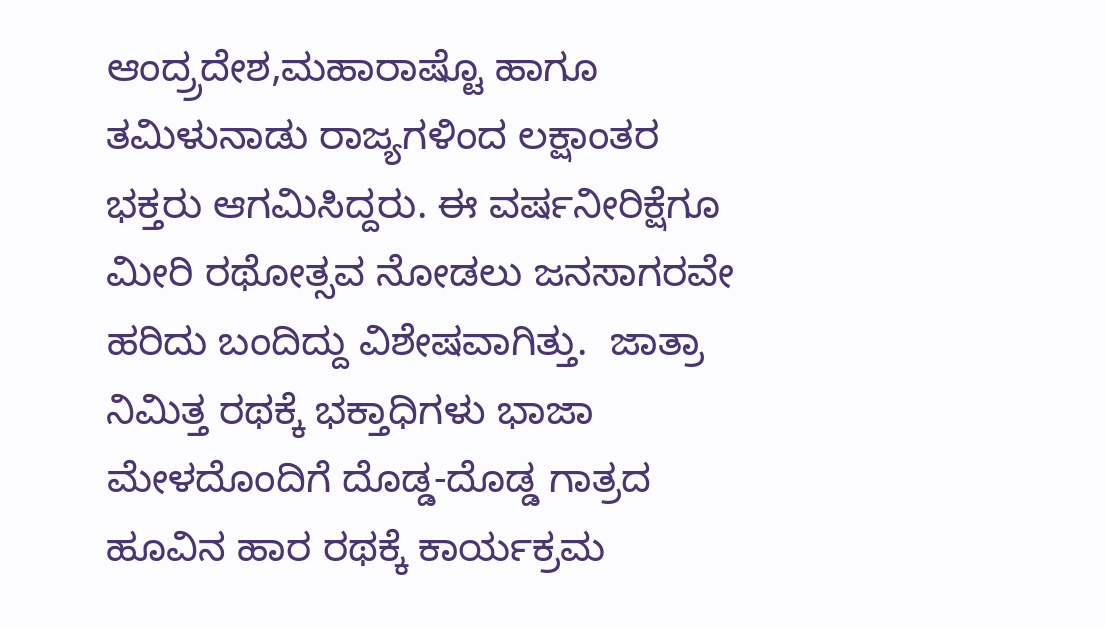ಆಂದ್ರ‍್ರದೇಶ,ಮಹಾರಾಷ್ಟೊ ಹಾಗೂ ತಮಿಳುನಾಡು ರಾಜ್ಯಗಳಿಂದ ಲಕ್ಷಾಂತರ ಭಕ್ತರು ಆಗಮಿಸಿದ್ದರು. ಈ ವರ್ಷನೀರಿಕ್ಷೆಗೂ ಮೀರಿ ರಥೋತ್ಸವ ನೋಡಲು ಜನಸಾಗರವೇ ಹರಿದು ಬಂದಿದ್ದು ವಿಶೇಷವಾಗಿತ್ತು.  ಜಾತ್ರಾ ನಿಮಿತ್ತ ರಥಕ್ಕೆ ಭಕ್ತಾಧಿಗಳು ಭಾಜಾ ಮೇಳದೊಂದಿಗೆ ದೊಡ್ಡ-ದೊಡ್ಡ ಗಾತ್ರದ ಹೂವಿನ ಹಾರ ರಥಕ್ಕೆ ಕಾರ್ಯಕ್ರಮ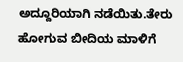ಅದ್ದೂರಿಯಾಗಿ ನಡೆಯಿತು.ತೇರು ಹೋಗುವ ಬೀದಿಯ ಮಾಳಿಗೆ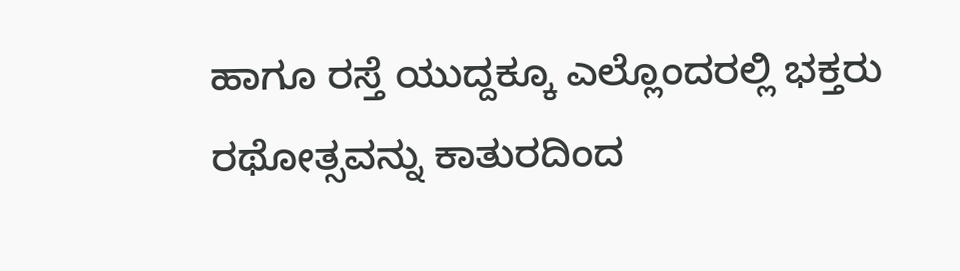ಹಾಗೂ ರಸ್ತೆ ಯುದ್ದಕ್ಕೂ ಎಲ್ಲೊಂದರಲ್ಲಿ ಭಕ್ತರು ರಥೋತ್ಸವನ್ನು ಕಾತುರದಿಂದ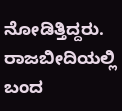ನೋಡಿತ್ತಿದ್ದರು. ರಾಜಬೀದಿಯಲ್ಲಿ ಬಂದ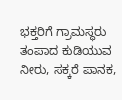ಭಕ್ತರಿಗೆ ಗ್ರಾಮಸ್ಥರು ತಂಪಾದ ಕುಡಿಯುವ ನೀರು, ಸಕ್ಕರೆ ಪಾನಕ,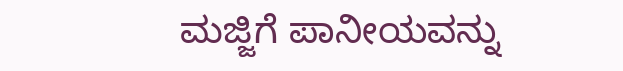ಮಜ್ಜಿಗೆ ಪಾನೀಯವನ್ನು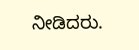ನೀಡಿದರು.